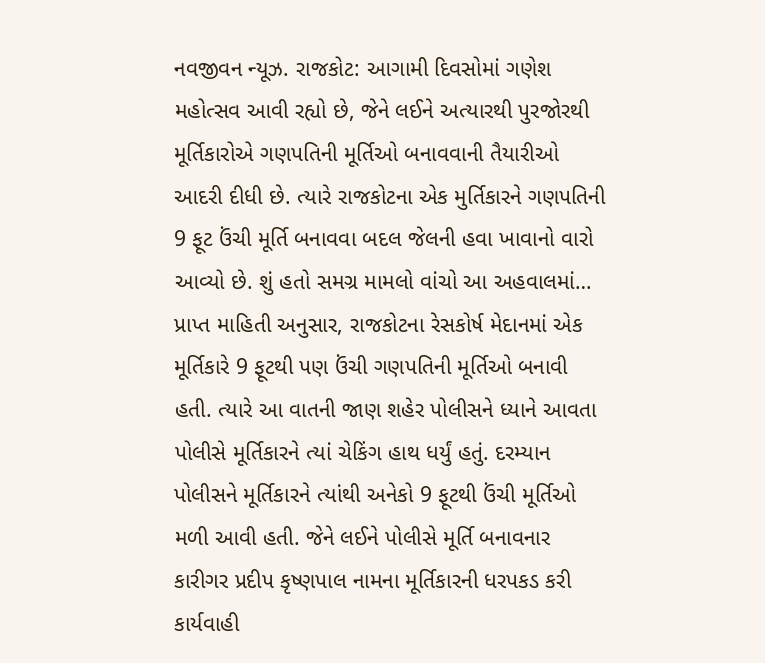નવજીવન ન્યૂઝ. રાજકોટ: આગામી દિવસોમાં ગણેશ મહોત્સવ આવી રહ્યો છે, જેને લઈને અત્યારથી પુરજોરથી મૂર્તિકારોએ ગણપતિની મૂર્તિઓ બનાવવાની તૈયારીઓ આદરી દીધી છે. ત્યારે રાજકોટના એક મુર્તિકારને ગણપતિની 9 ફૂટ ઉંચી મૂર્તિ બનાવવા બદલ જેલની હવા ખાવાનો વારો આવ્યો છે. શું હતો સમગ્ર મામલો વાંચો આ અહવાલમાં…
પ્રાપ્ત માહિતી અનુસાર, રાજકોટના રેસકોર્ષ મેદાનમાં એક મૂર્તિકારે 9 ફૂટથી પણ ઉંચી ગણપતિની મૂર્તિઓ બનાવી હતી. ત્યારે આ વાતની જાણ શહેર પોલીસને ધ્યાને આવતા પોલીસે મૂર્તિકારને ત્યાં ચેકિંગ હાથ ધર્યું હતું. દરમ્યાન પોલીસને મૂર્તિકારને ત્યાંથી અનેકો 9 ફૂટથી ઉંચી મૂર્તિઓ મળી આવી હતી. જેને લઈને પોલીસે મૂર્તિ બનાવનાર કારીગર પ્રદીપ કૃષ્ણપાલ નામના મૂર્તિકારની ધરપકડ કરી કાર્યવાહી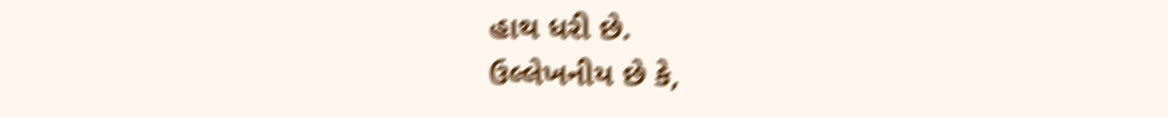હાથ ધરી છે.
ઉલ્લેખનીય છે કે,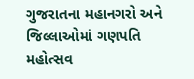ગુજરાતના મહાનગરો અને જિલ્લાઓમાં ગણપતિ મહોત્સવ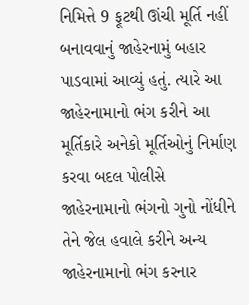નિમિત્તે 9 ફૂટથી ઊંચી મૂર્તિ નહીં બનાવવાનું જાહેરનામું બહાર પાડવામાં આવ્યું હતું. ત્યારે આ જાહેરનામાનો ભંગ કરીને આ મૂર્તિકારે અનેકો મૂર્તિઓનું નિર્માણ કરવા બદલ પોલીસે જાહેરનામાનો ભંગનો ગુનો નોંધીને તેને જેલ હવાલે કરીને અન્ય જાહેરનામાનો ભંગ કરનાર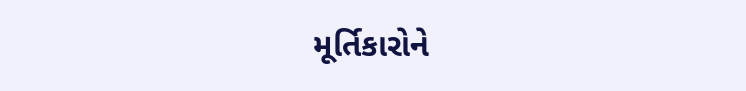મૂર્તિકારોને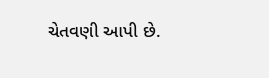ચેતવણી આપી છે.